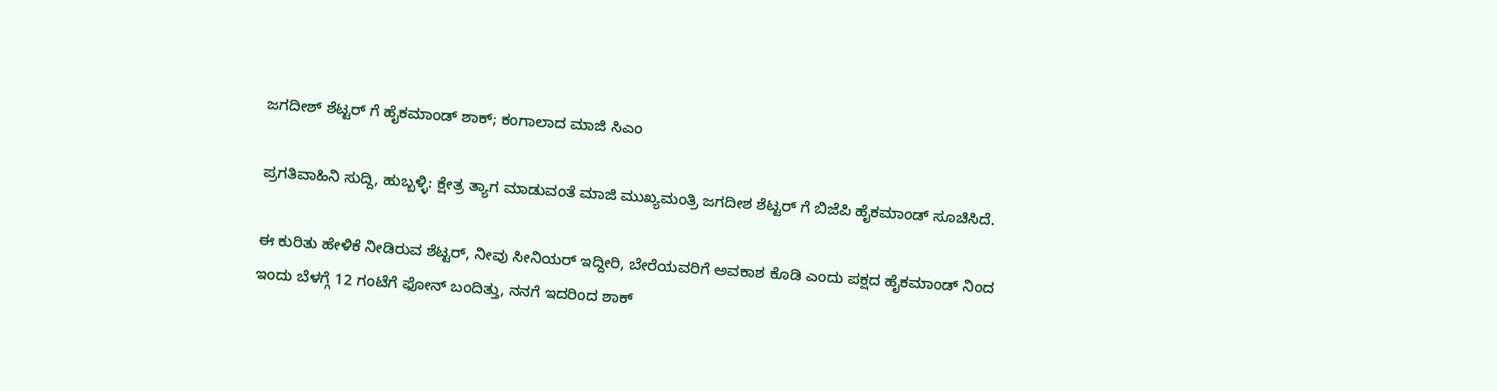ಜಗದೀಶ್ ಶೆಟ್ಟರ್ ಗೆ ಹೈಕಮಾಂಡ್ ಶಾಕ್; ಕಂಗಾಲಾದ ಮಾಜಿ ಸಿಎಂ

ಪ್ರಗತಿವಾಹಿನಿ ಸುದ್ದಿ, ಹುಬ್ಬಳ್ಳಿ: ಕ್ಷೇತ್ರ ತ್ಯಾಗ ಮಾಡುವಂತೆ ಮಾಜಿ ಮುಖ್ಯಮಂತ್ರಿ ಜಗದೀಶ ಶೆಟ್ಟರ್ ಗೆ ಬಿಜೆಪಿ ಹೈಕಮಾಂಡ್ ಸೂಚಿಸಿದೆ.

ಈ ಕುರಿತು ಹೇಳಿಕೆ ನೀಡಿರುವ ಶೆಟ್ಟರ್, ನೀವು ಸೀನಿಯರ್ ಇದ್ದೀರಿ, ಬೇರೆಯವರಿಗೆ ಅವಕಾಶ ಕೊಡಿ ಎಂದು ಪಕ್ಷದ ಹೈಕಮಾಂಡ್ ನಿಂದ ಇಂದು ಬೆಳಗ್ಗೆ 12 ಗಂಟೆಗೆ ಫೋನ್ ಬಂದಿತ್ತು, ನನಗೆ ಇದರಿಂದ ಶಾಕ್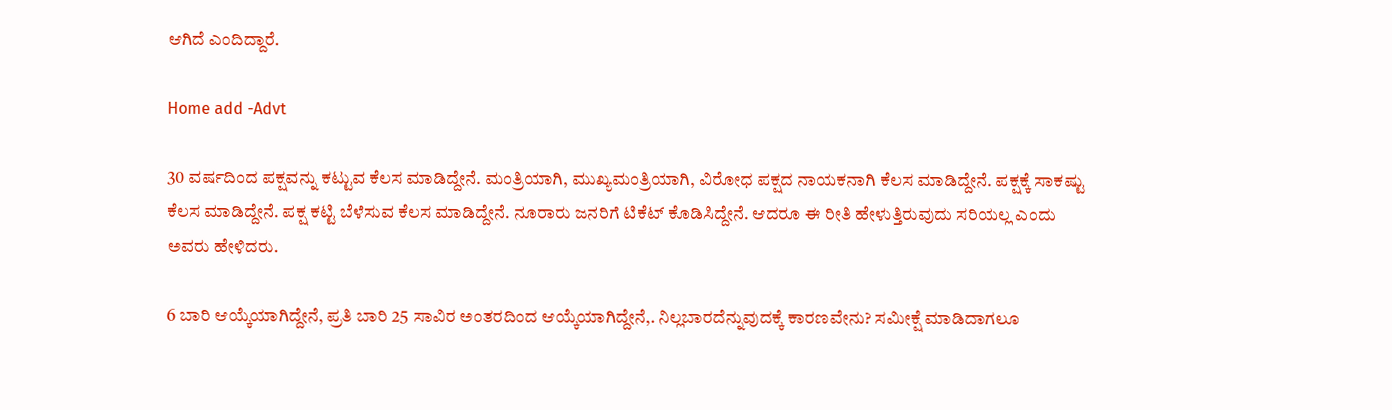ಆಗಿದೆ ಎಂದಿದ್ದಾರೆ.

Home add -Advt

30 ವರ್ಷದಿಂದ ಪಕ್ಷವನ್ನು ಕಟ್ಟುವ ಕೆಲಸ ಮಾಡಿದ್ದೇನೆ. ಮಂತ್ರಿಯಾಗಿ, ಮುಖ್ಯಮಂತ್ರಿಯಾಗಿ, ವಿರೋಧ ಪಕ್ಷದ ನಾಯಕನಾಗಿ ಕೆಲಸ ಮಾಡಿದ್ದೇನೆ. ಪಕ್ಷಕ್ಕೆ ಸಾಕಷ್ಟು ಕೆಲಸ ಮಾಡಿದ್ದೇನೆ. ಪಕ್ಷ ಕಟ್ಟಿ ಬೆಳೆಸುವ ಕೆಲಸ ಮಾಡಿದ್ದೇನೆ. ನೂರಾರು ಜನರಿಗೆ ಟಿಕೆಟ್ ಕೊಡಿಸಿದ್ದೇನೆ. ಆದರೂ ಈ ರೀತಿ ಹೇಳುತ್ತಿರುವುದು ಸರಿಯಲ್ಲ ಎಂದು ಅವರು ಹೇಳಿದರು.

6 ಬಾರಿ ಆಯ್ಕೆಯಾಗಿದ್ದೇನೆ, ಪ್ರತಿ ಬಾರಿ 25 ಸಾವಿರ ಅಂತರದಿಂದ ಆಯ್ಕೆಯಾಗಿದ್ದೇನೆ,. ನಿಲ್ಲಬಾರದೆನ್ನುವುದಕ್ಕೆ ಕಾರಣವೇನು? ಸಮೀಕ್ಷೆ ಮಾಡಿದಾಗಲೂ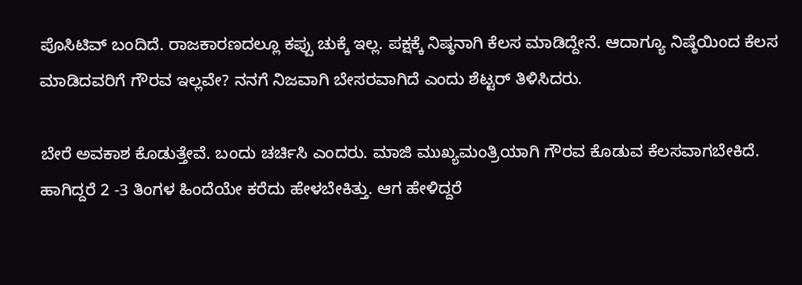ಪೊಸಿಟಿವ್ ಬಂದಿದೆ. ರಾಜಕಾರಣದಲ್ಲೂ ಕಪ್ಪು ಚುಕ್ಕೆ ಇಲ್ಲ. ಪಕ್ಷಕ್ಕೆ ನಿಷ್ಠನಾಗಿ ಕೆಲಸ ಮಾಡಿದ್ದೇನೆ. ಆದಾಗ್ಯೂ ನಿಷ್ಠೆಯಿಂದ ಕೆಲಸ ಮಾಡಿದವರಿಗೆ ಗೌರವ ಇಲ್ಲವೇ? ನನಗೆ ನಿಜವಾಗಿ ಬೇಸರವಾಗಿದೆ ಎಂದು ಶೆಟ್ಟರ್ ತಿಳಿಸಿದರು.

ಬೇರೆ ಅವಕಾಶ ಕೊಡುತ್ತೇವೆ. ಬಂದು ಚರ್ಚಿಸಿ ಎಂದರು. ಮಾಜಿ ಮುಖ್ಯಮಂತ್ರಿಯಾಗಿ ಗೌರವ ಕೊಡುವ ಕೆಲಸವಾಗಬೇಕಿದೆ. ಹಾಗಿದ್ದರೆ 2 -3 ತಿಂಗಳ ಹಿಂದೆಯೇ ಕರೆದು ಹೇಳಬೇಕಿತ್ತು. ಆಗ ಹೇಳಿದ್ದರೆ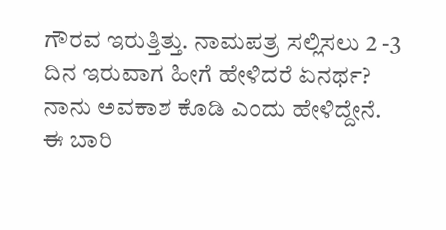ಗೌರವ ಇರುತ್ತಿತ್ತು. ನಾಮಪತ್ರ ಸಲ್ಲಿಸಲು 2 -3 ದಿನ ಇರುವಾಗ ಹೀಗೆ ಹೇಳಿದರೆ ಏನರ್ಥ? ನಾನು ಅವಕಾಶ ಕೊಡಿ ಎಂದು ಹೇಳಿದ್ದೇನೆ. ಈ ಬಾರಿ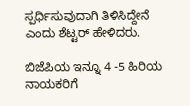ಸ್ಪರ್ಧಿಸುವುದಾಗಿ ತಿಳಿಸಿದ್ದೇನೆ ಎಂದು ಶೆಟ್ಟರ್ ಹೇಳಿದರು.

ಬಿಜೆಪಿಯ ಇನ್ನೂ 4 -5 ಹಿರಿಯ ನಾಯಕರಿಗೆ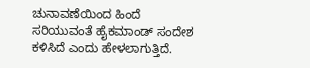ಚುನಾವಣೆಯಿಂದ ಹಿಂದೆ ಸರಿಯುವಂತೆ ಹೈಕಮಾಂಡ್ ಸಂದೇಶ ಕಳಿಸಿದೆ ಎಂದು ಹೇಳಲಾಗುತ್ತಿದೆ.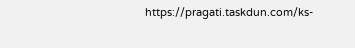https://pragati.taskdun.com/ks-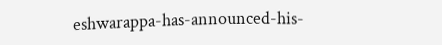eshwarappa-has-announced-his-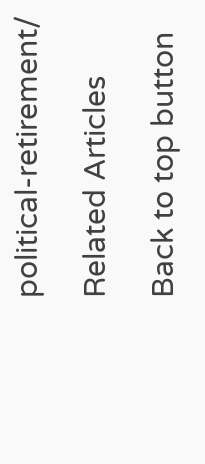political-retirement/

Related Articles

Back to top button